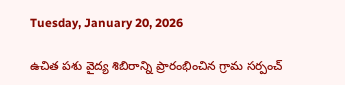Tuesday, January 20, 2026

ఉచిత పశు వైద్య శిబిరాన్ని ప్రారంభించిన గ్రామ సర్పంచ్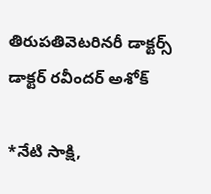తిరుపతివెటరినరీ డాక్టర్స్ డాక్టర్ రవీందర్ అశోక్

*నేటి సాక్షి,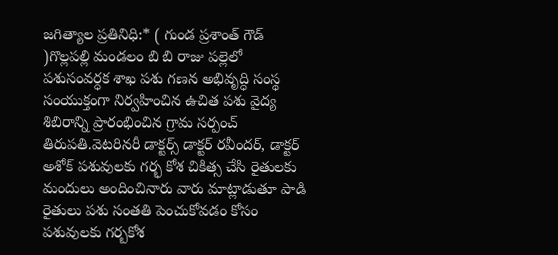జగిత్యాల ప్రతినిధి:* ( గుండ ప్రశాంత్ గౌడ్ )గొల్లపల్లి మండలం బి బి రాజు పల్లెలో పశుసంవర్ధక శాఖ పశు గణన అభివృద్ధి సంస్థ సంయుక్తంగా నిర్వహించిన ఉచిత పశు వైద్య శిబిరాన్ని ప్రారంభించిన గ్రామ సర్పంచ్ తిరుపతి.వెటరినరీ డాక్టర్స్ డాక్టర్ రవీందర్, డాక్టర్ అశోక్ పశువులకు గర్భ కోశ చికిత్స చేసి రైతులకు మందులు అందించినారు వారు మాట్లాడుతూ పాడి రైతులు పశు సంతతి పెంచుకోవడం కోసం పశువులకు గర్బకోశ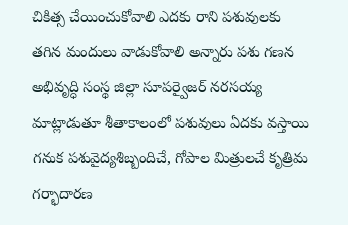చికిత్స చేయించుకోవాలి ఎదకు రాని పశువులకు తగిన మందులు వాడుకోవాలి అన్నారు పశు గణన అభివృద్ధి సంస్థ జిల్లా సూపర్వైజర్ నరసయ్య మాట్లాడుతూ శీతాకాలంలో పశువులు ఏదకు వస్తాయి గనుక పశువైద్యశిబ్బందిచే, గోపాల మిత్రులచే కృత్రిమ గర్భాదారణ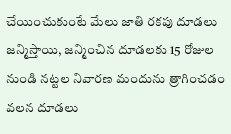చేయించుకుంటే మేలు జాతి రకపు దూడలు జన్మిస్తాయి, జన్మించిన దూడలకు 15 రోజుల నుండి నట్టల నివారణ మందును త్రాగించడం వలన దూడలు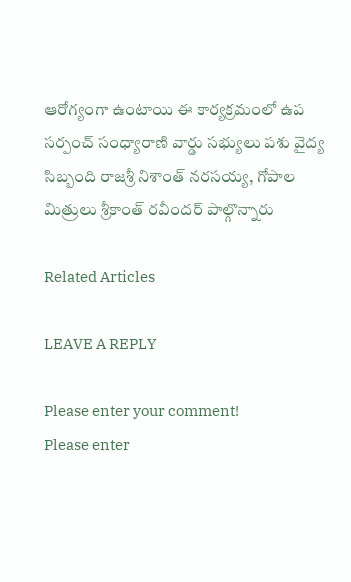ఆరోగ్యంగా ఉంటాయి ఈ కార్యక్రమంలో ఉప సర్పంచ్ సంధ్యారాణి వార్డు సభ్యులు పశు వైద్య సిబ్బంది రాజశ్రీ నిశాంత్ నరసయ్య, గోపాల మిత్రులు శ్రీకాంత్ రవీందర్ పాల్గొన్నారు

Related Articles

LEAVE A REPLY

Please enter your comment!
Please enter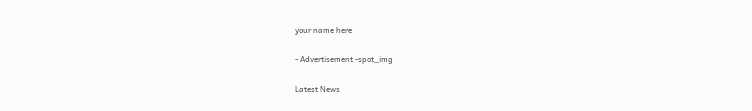your name here

- Advertisement -spot_img

Latest News